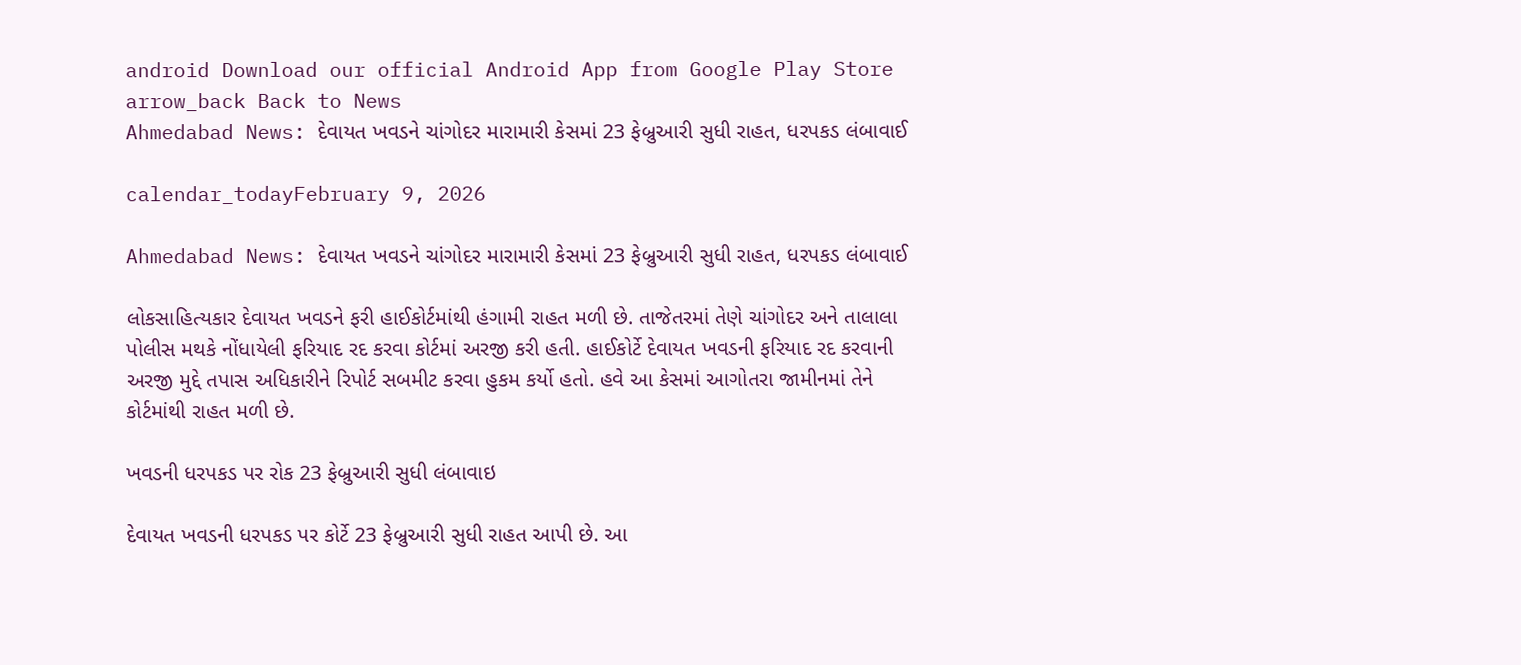android Download our official Android App from Google Play Store
arrow_back Back to News
Ahmedabad News: દેવાયત ખવડને ચાંગોદર મારામારી કેસમાં 23 ફેબ્રુઆરી સુધી રાહત, ધરપકડ લંબાવાઈ

calendar_todayFebruary 9, 2026

Ahmedabad News: દેવાયત ખવડને ચાંગોદર મારામારી કેસમાં 23 ફેબ્રુઆરી સુધી રાહત, ધરપકડ લંબાવાઈ

લોકસાહિત્યકાર દેવાયત ખવડને ફરી હાઈકોર્ટમાંથી હંગામી રાહત મળી છે. તાજેતરમાં તેણે ચાંગોદર અને તાલાલા પોલીસ મથકે નોંધાયેલી ફરિયાદ રદ કરવા કોર્ટમાં અરજી કરી હતી. હાઈકોર્ટે દેવાયત ખવડની ફરિયાદ રદ કરવાની અરજી મુદ્દે તપાસ અધિકારીને રિપોર્ટ સબમીટ કરવા હુકમ કર્યો હતો. હવે આ કેસમાં આગોતરા જામીનમાં તેને કોર્ટમાંથી રાહત મળી છે.

ખવડની ધરપકડ પર રોક 23 ફેબ્રુઆરી સુધી લંબાવાઇ

દેવાયત ખવડની ધરપકડ પર કોર્ટે 23 ફેબ્રુઆરી સુધી રાહત આપી છે. આ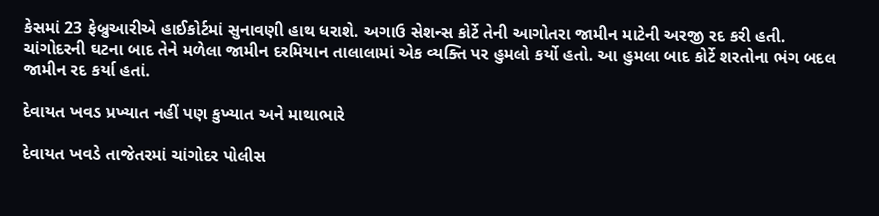કેસમાં 23 ફેબ્રુઆરીએ હાઈકોર્ટમાં સુનાવણી હાથ ધરાશે. અગાઉ સેશન્સ કોર્ટે તેની આગોતરા જામીન માટેની અરજી રદ કરી હતી. ચાંગોદરની ઘટના બાદ તેને મળેલા જામીન દરમિયાન તાલાલામાં એક વ્યક્તિ પર હુમલો કર્યો હતો. આ હુમલા બાદ કોર્ટે શરતોના ભંગ બદલ જામીન રદ કર્યા હતાં.

દેવાયત ખવડ પ્રખ્યાત નહીં પણ કુખ્યાત અને માથાભારે

દેવાયત ખવડે તાજેતરમાં ચાંગોદર પોલીસ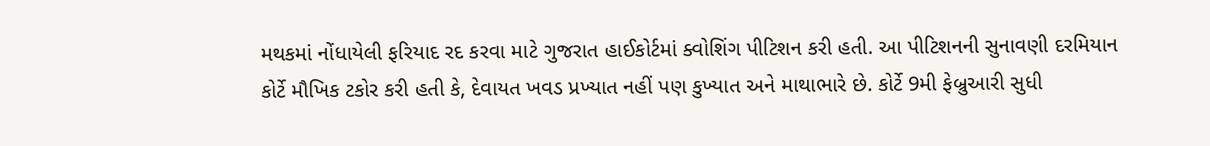મથકમાં નોંધાયેલી ફરિયાદ રદ કરવા માટે ગુજરાત હાઈકોર્ટમાં ક્વોશિંગ પીટિશન કરી હતી. આ પીટિશનની સુનાવણી દરમિયાન કોર્ટે મૌખિક ટકોર કરી હતી કે, દેવાયત ખવડ પ્રખ્યાત નહીં પણ કુખ્યાત અને માથાભારે છે. કોર્ટે 9મી ફેબ્રુઆરી સુધી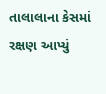તાલાલાના કેસમાં રક્ષણ આપ્યું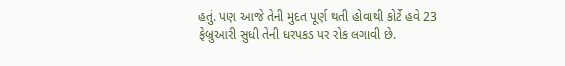હતું. પણ આજે તેની મુદત પૂર્ણ થતી હોવાથી કોર્ટે હવે 23 ફેબ્રુઆરી સુધી તેની ધરપકડ પર રોક લગાવી છે.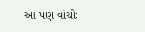આ પણ વાંચોઃ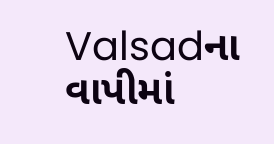Valsadના વાપીમાં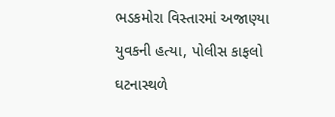ભડકમોરા વિસ્તારમાં અજાણ્યા યુવકની હત્યા, પોલીસ કાફલો ઘટનાસ્થળે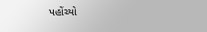પહોંચ્યો